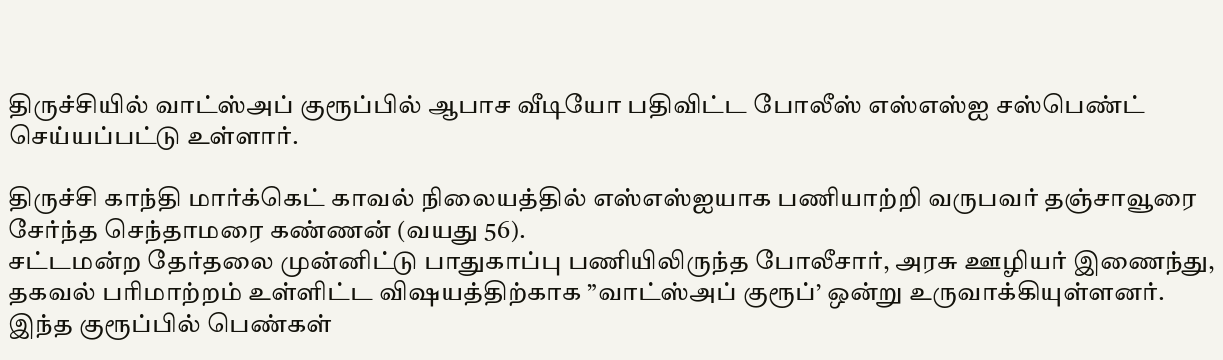திருச்சியில் வாட்ஸ்அப் குரூப்பில் ஆபாச வீடியோ பதிவிட்ட போலீஸ் எஸ்எஸ்ஐ சஸ்பெண்ட் செய்யப்பட்டு உள்ளார்.

திருச்சி காந்தி மார்க்கெட் காவல் நிலையத்தில் எஸ்எஸ்ஐயாக பணியாற்றி வருபவர் தஞ்சாவூரை சேர்ந்த செந்தாமரை கண்ணன் (வயது 56).
சட்டமன்ற தேர்தலை முன்னிட்டு பாதுகாப்பு பணியிலிருந்த போலீசார், அரசு ஊழியர் இணைந்து, தகவல் பரிமாற்றம் உள்ளிட்ட விஷயத்திற்காக ”வாட்ஸ்அப் குரூப்’ ஒன்று உருவாக்கியுள்ளனர். இந்த குரூப்பில் பெண்கள்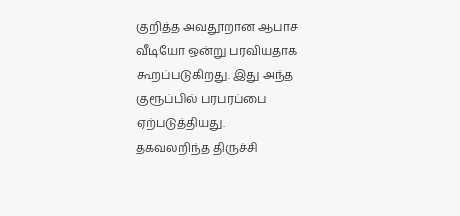குறித்த அவதூறான ஆபாச வீடியோ ஒன்று பரவியதாக கூறப்படுகிறது. இது அந்த குரூப்பில் பரபரப்பை ஏற்படுத்தியது.
தகவலறிந்த திருச்சி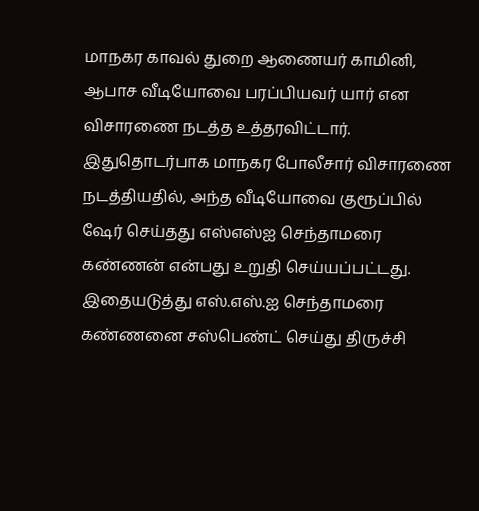மாநகர காவல் துறை ஆணையர் காமினி, ஆபாச வீடியோவை பரப்பியவர் யார் என விசாரணை நடத்த உத்தரவிட்டார். இதுதொடர்பாக மாநகர போலீசார் விசாரணை நடத்தியதில், அந்த வீடியோவை குரூப்பில் ஷேர் செய்தது எஸ்எஸ்ஐ செந்தாமரை கண்ணன் என்பது உறுதி செய்யப்பட்டது.
இதையடுத்து எஸ்.எஸ்.ஐ செந்தாமரை கண்ணனை சஸ்பெண்ட் செய்து திருச்சி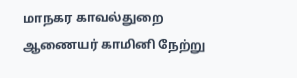மாநகர காவல்துறை ஆணையர் காமினி நேற்று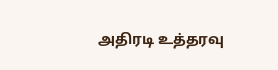அதிரடி உத்தரவு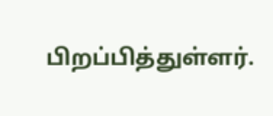பிறப்பித்துள்ளர்.